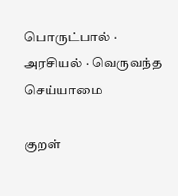பொருட்பால் · அரசியல் · வெருவந்த செய்யாமை

குறள்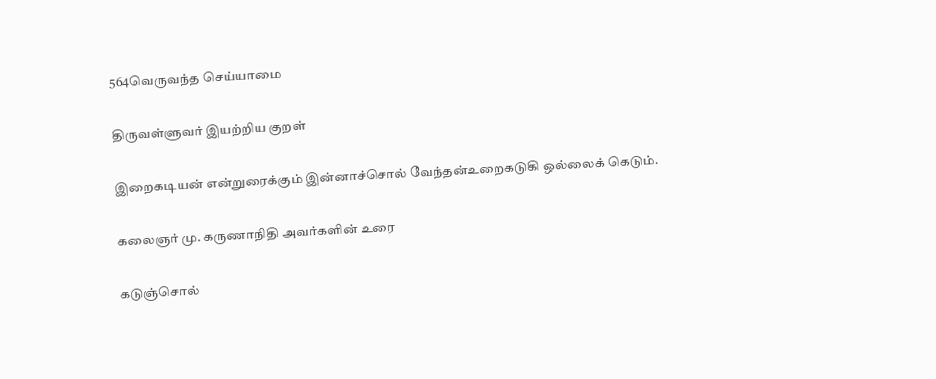564வெருவந்த செய்யாமை

திருவள்ளுவர் இயற்றிய குறள்

இறைகடியன் என்றுரைக்கும் இன்னாச்சொல் வேந்தன்உறைகடுகி ஒல்லைக் கெடும்.

கலைஞர் மு. கருணாநிதி அவர்களின் உரை

கடுஞ்சொல்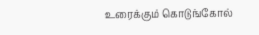உரைக்கும் கொடுங்கோல்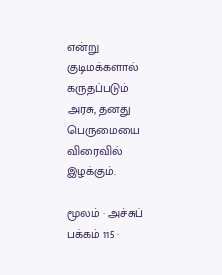என்று குடிமக்களால் கருதப்படும் அரசு, தனது பெருமையை விரைவில் இழக்கும்.

மூலம் · அச்சுப் பக்கம் 115 ·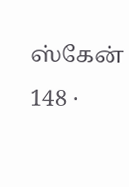ஸ்கேன் 148 ·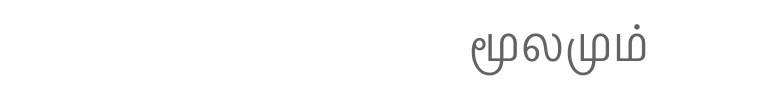மூலமும்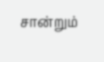சான்றும்